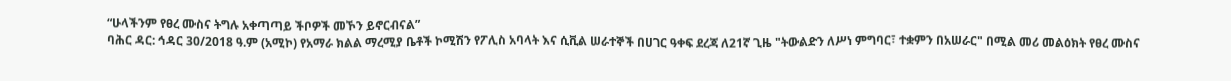“ሁላችንም የፀረ ሙስና ትግሉ አቀጣጣይ ችቦዎች መኾን ይኖርብናል”
ባሕር ዳር: ኅዳር 30/2018 ዓ.ም (አሚኮ) የአማራ ክልል ማረሚያ ቤቶች ኮሚሽን የፖሊስ አባላት እና ሲቪል ሠራተኞች በሀገር ዓቀፍ ደረጃ ለ21ኛ ጊዜ "ትውልድን ለሥነ ምግባር፣ ተቋምን በአሠራር" በሚል መሪ መልዕክት የፀረ ሙስና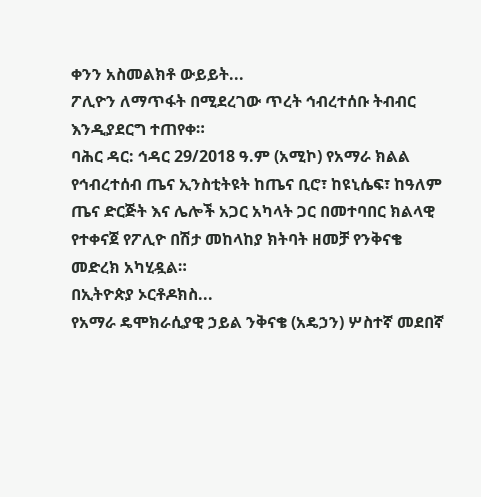ቀንን አስመልክቶ ውይይት...
ፖሊዮን ለማጥፋት በሚደረገው ጥረት ኅብረተሰቡ ትብብር እንዲያደርግ ተጠየቀ።
ባሕር ዳር: ኅዳር 29/2018 ዓ.ም (አሚኮ) የአማራ ክልል የኅብረተሰብ ጤና ኢንስቲትዩት ከጤና ቢሮ፣ ከዩኒሴፍ፣ ከዓለም ጤና ድርጅት እና ሌሎች አጋር አካላት ጋር በመተባበር ክልላዊ የተቀናጀ የፖሊዮ በሽታ መከላከያ ክትባት ዘመቻ የንቅናቄ መድረክ አካሂዷል።
በኢትዮጵያ ኦርቶዶክስ...
የአማራ ዴሞክራሲያዊ ኃይል ንቅናቄ (አዴኃን) ሦስተኛ መደበኛ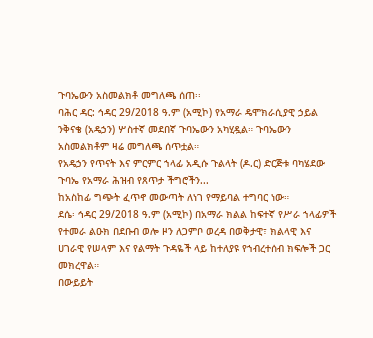ጉባኤውን አስመልክቶ መግለጫ ሰጠ፡፡
ባሕር ዳር: ኅዳር 29/2018 ዓ.ም (አሚኮ) የአማራ ዴሞክራሲያዊ ኃይል ንቅናቄ (አዴኃን) ሦስተኛ መደበኛ ጉባኤውን አካሂዷል። ጉባኤውን አስመልክቶም ዛሬ መግለጫ ሰጥቷል።
የአዴኃን የጥናት እና ምርምር ኀላፊ አዲሱ ጉልላት (ዶ.ር) ድርጅቱ ባካሄደው ጉባኤ የአማራ ሕዝብ የጸጥታ ችግሮችን...
ከአስከፊ ግጭት ፈጥኖ መውጣት ለነገ የማይባል ተግባር ነው።
ደሴ፡ ኅዳር 29/2018 ዓ.ም (አሚኮ) በአማራ ክልል ከፍተኛ የሥራ ኀላፊዎች የተመራ ልዑክ በደቡብ ወሎ ዞን ለጋምቦ ወረዳ በወቅታዊ፣ ክልላዊ እና ሀገራዊ የሠላም እና የልማት ጉዳዬች ላይ ከተለያዩ የኀብረተሰብ ክፍሎች ጋር መክረዋል።
በውይይት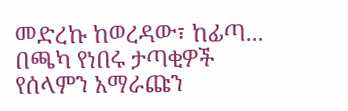መድረኩ ከወረዳው፣ ከፊጣ...
በጫካ የነበሩ ታጣቂዎች የሰላምን አማራጩን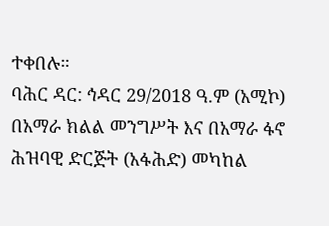ተቀበሉ።
ባሕር ዳር: ኅዳር 29/2018 ዓ.ም (አሚኮ) በአማራ ክልል መንግሥት እና በአማራ ፋኖ ሕዝባዊ ድርጅት (አፋሕድ) መካከል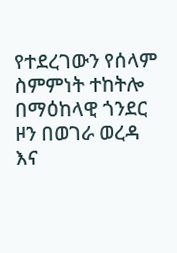የተደረገውን የሰላም ስምምነት ተከትሎ በማዕከላዊ ጎንደር ዞን በወገራ ወረዳ እና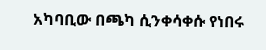አካባቢው በጫካ ሲንቀሳቀሱ የነበሩ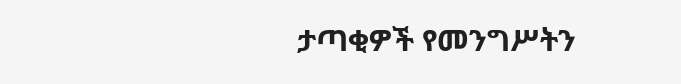ታጣቂዎች የመንግሥትን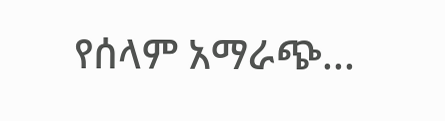የሰላም አማራጭ...